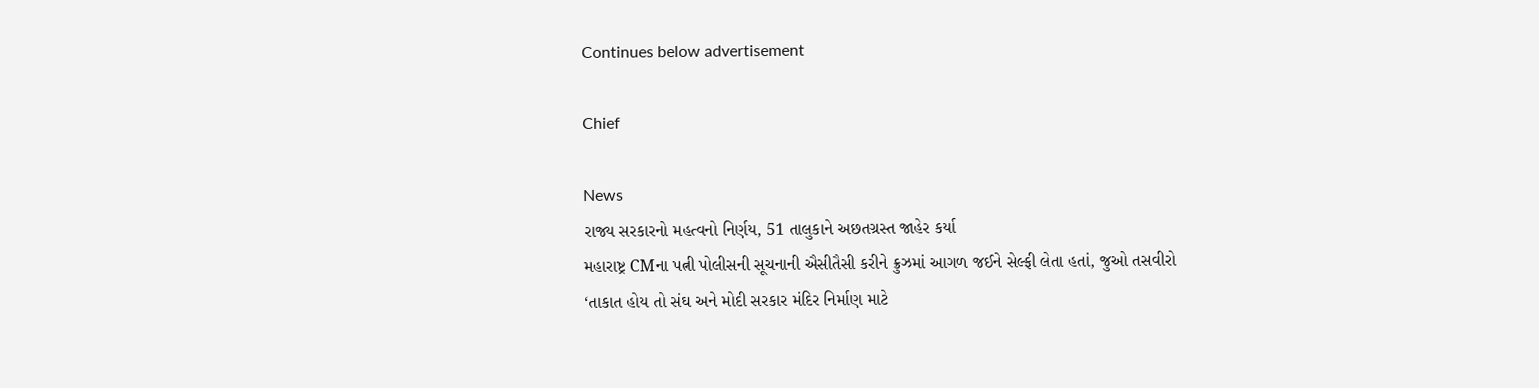Continues below advertisement

Chief

News
રાજ્ય સરકારનો મહત્વનો નિર્ણય, 51 તાલુકાને અછતગ્રસ્ત જાહેર કર્યા
મહારાષ્ટ્ર CMના પત્ની પોલીસની સૂચનાની ઐસીતૈસી કરીને ક્રુઝમાં આગળ જઈને સેલ્ફી લેતા હતાં, જુઓ તસવીરો
‘તાકાત હોય તો સંઘ અને મોદી સરકાર મંદિર નિર્માણ માટે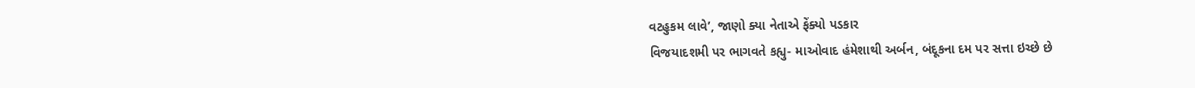વટહુકમ લાવે’, જાણો ક્યા નેતાએ ફેંક્યો પડકાર
વિજયાદશમી પર ભાગવતે કહ્યુ- માઓવાદ હંમેશાથી અર્બન, બંદૂકના દમ પર સત્તા ઇચ્છે છે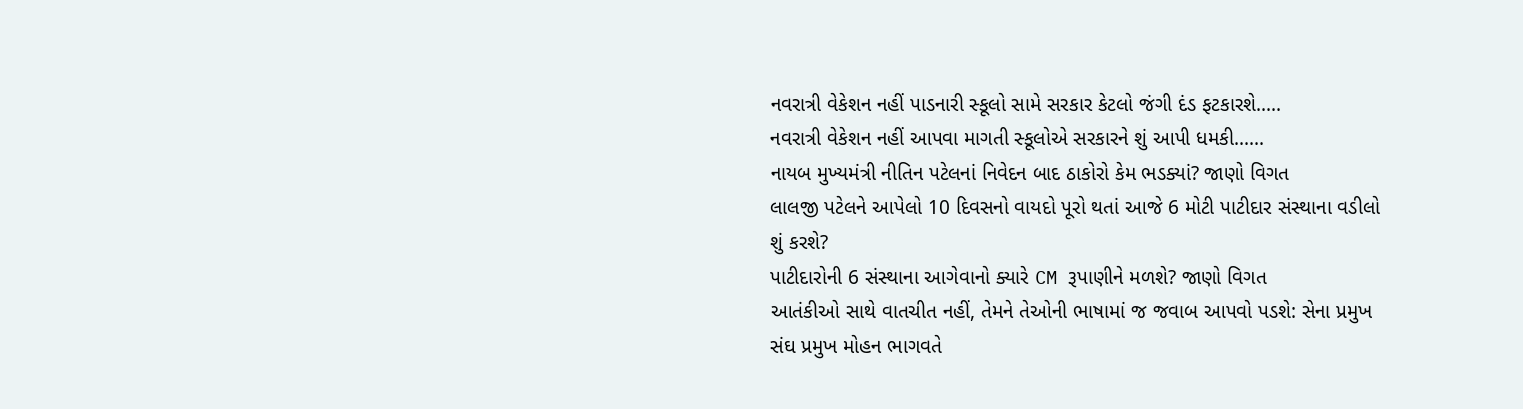નવરાત્રી વેકેશન નહીં પાડનારી સ્કૂલો સામે સરકાર કેટલો જંગી દંડ ફટકારશે.....
નવરાત્રી વેકેશન નહીં આપવા માગતી સ્કૂલોએ સરકારને શું આપી ધમકી......
નાયબ મુખ્યમંત્રી નીતિન પટેલનાં નિવેદન બાદ ઠાકોરો કેમ ભડક્યાં? જાણો વિગત
લાલજી પટેલને આપેલો 10 દિવસનો વાયદો પૂરો થતાં આજે 6 મોટી પાટીદાર સંસ્થાના વડીલો શું કરશે?
પાટીદારોની 6 સંસ્થાના આગેવાનો ક્યારે CM રૂપાણીને મળશે? જાણો વિગત
આતંકીઓ સાથે વાતચીત નહીં, તેમને તેઓની ભાષામાં જ જવાબ આપવો પડશે: સેના પ્રમુખ
સંઘ પ્રમુખ મોહન ભાગવતે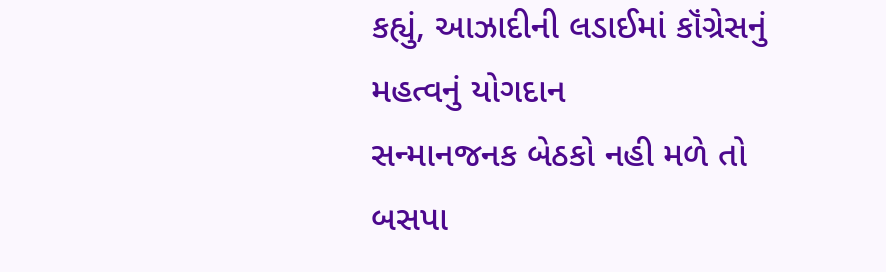કહ્યું, આઝાદીની લડાઈમાં કૉંગ્રેસનું મહત્વનું યોગદાન
સન્માનજનક બેઠકો નહી મળે તો બસપા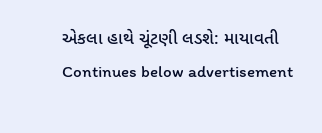એકલા હાથે ચૂંટણી લડશે: માયાવતી
Continues below advertisement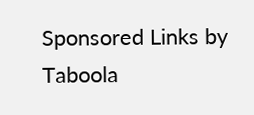Sponsored Links by Taboola